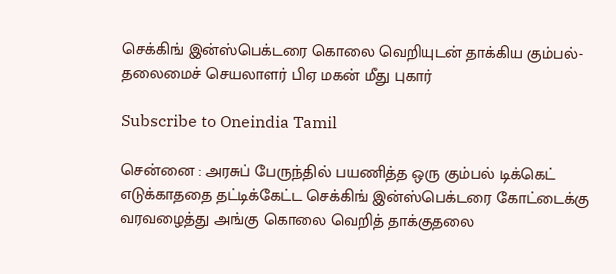செக்கிங் இன்ஸ்பெக்டரை கொலை வெறியுடன் தாக்கிய கும்பல்- தலைமைச் செயலாளர் பிஏ மகன் மீது புகார்

Subscribe to Oneindia Tamil

சென்னை : அரசுப் பேருந்தில் பயணித்த ஒரு கும்பல் டிக்கெட் எடுக்காததை தட்டிக்கேட்ட செக்கிங் இன்ஸ்பெக்டரை கோட்டைக்கு வரவழைத்து அங்கு கொலை வெறித் தாக்குதலை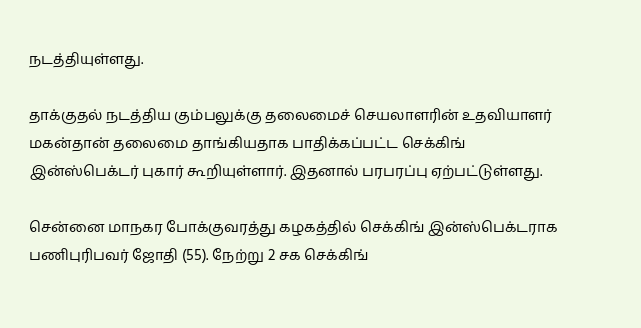நடத்தியுள்ளது.

தாக்குதல் நடத்திய கும்பலுக்கு தலைமைச் செயலாளரின் உதவியாளர் மகன்தான் தலைமை தாங்கியதாக பாதிக்கப்பட்ட செக்கிங் இன்ஸ்பெக்டர் புகார் கூறியுள்ளார். இதனால் பரபரப்பு ஏற்பட்டுள்ளது.

சென்னை மாநகர போக்குவரத்து கழகத்தில் செக்கிங் இன்ஸ்பெக்டராக பணிபுரிபவர் ஜோதி (55). நேற்று 2 சக செக்கிங்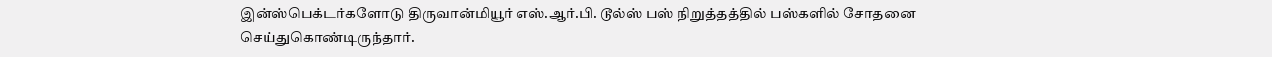இன்ஸ்பெக்டர்களோடு திருவான்மியூர் எஸ்.ஆர்.பி. டூல்ஸ் பஸ் நிறுத்தத்தில் பஸ்களில் சோதனை செய்துகொண்டிருந்தார்.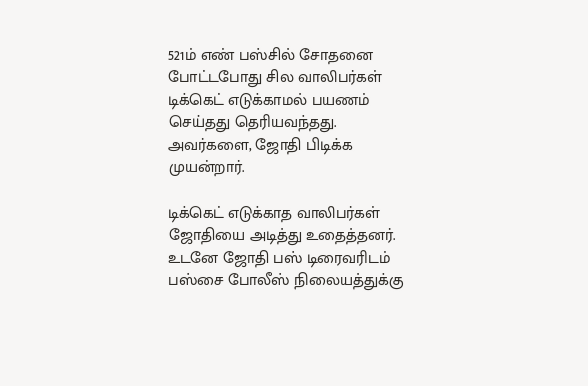521ம் எண் பஸ்சில் சோதனை போட்டபோது சில வாலிபர்கள் டிக்கெட் எடுக்காமல் பயணம் செய்தது தெரியவந்தது. அவர்களை, ஜோதி பிடிக்க முயன்றார்.

டிக்கெட் எடுக்காத வாலிபர்கள் ஜோதியை அடித்து உதைத்தனர். உடனே ஜோதி பஸ் டிரைவரிடம் பஸ்சை போலீஸ் நிலையத்துக்கு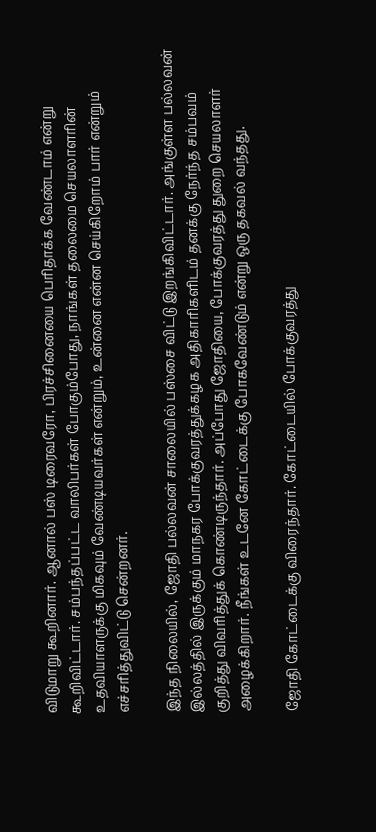விடுமாறு கூறினார். ஆனால் பஸ் டிரைவரோ, பிரச்சினையை பெரிதாக்க வேண்டாம் என்று கூறிவிட்டார். சம்பந்தப்பட்ட வாலிபர்கள் போகும்போது, நாங்கள் தலைமை செயலாளரின் உதவியாளருக்கு மிகவும் வேண்டியவர்கள் என்றும், உன்னை என்ன செய்கிறோம் பார் என்றும் எச்சரித்துவிட்டு சென்றனர்.

இந்த நிலையில், ஜோதி பல்லவன் சாலையில் பஸ்சை விட்டு இறங்கிவிட்டார். அங்குள்ள பல்லவன் இல்லத்தில் இருக்கும் மாநகர போக்குவரத்துக்கழக அதிகாரிகளிடம் தனக்கு நேர்ந்த சம்பவம் குறித்து விவரித்துக் கொண்டிருந்தார். அப்போது ஜோதியை, போக்குவரத்து துறை செயலாளர் அழைக்கிறார். நீங்கள் உடனே கோட்டைக்கு போகவேண்டும் என்று ஒரு தகவல் வந்தது.

ஜோதி கோட்டைக்கு விரைந்தார். கோட்டையில் போக்குவரத்து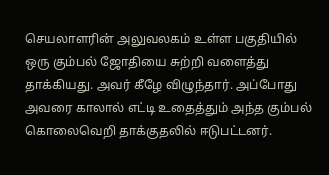செயலாளரின் அலுவலகம் உள்ள பகுதியில் ஒரு கும்பல் ஜோதியை சுற்றி வளைத்து தாக்கியது. அவர் கீழே விழுந்தார். அப்போது அவரை காலால் எட்டி உதைத்தும் அந்த கும்பல் கொலைவெறி தாக்குதலில் ஈடுபட்டனர்.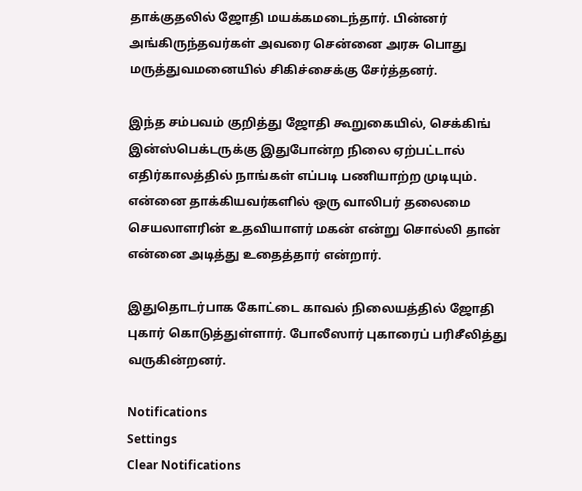தாக்குதலில் ஜோதி மயக்கமடைந்தார். பின்னர் அங்கிருந்தவர்கள் அவரை சென்னை அரசு பொது மருத்துவமனையில் சிகிச்சைக்கு சேர்த்தனர்.

இந்த சம்பவம் குறித்து ஜோதி கூறுகையில், செக்கிங் இன்ஸ்பெக்டருக்கு இதுபோன்ற நிலை ஏற்பட்டால் எதிர்காலத்தில் நாங்கள் எப்படி பணியாற்ற முடியும். என்னை தாக்கியவர்களில் ஒரு வாலிபர் தலைமை செயலாளரின் உதவியாளர் மகன் என்று சொல்லி தான் என்னை அடித்து உதைத்தார் என்றார்.

இதுதொடர்பாக கோட்டை காவல் நிலையத்தில் ஜோதி புகார் கொடுத்துள்ளார். போலீஸார் புகாரைப் பரிசீலித்து வருகின்றனர்.

Notifications
Settings
Clear Notifications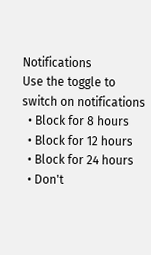Notifications
Use the toggle to switch on notifications
  • Block for 8 hours
  • Block for 12 hours
  • Block for 24 hours
  • Don't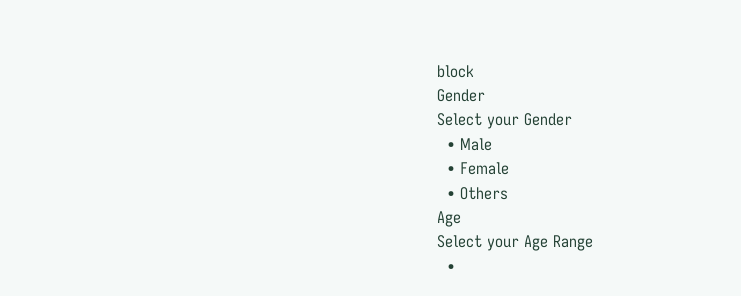block
Gender
Select your Gender
  • Male
  • Female
  • Others
Age
Select your Age Range
  •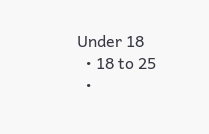Under 18
  • 18 to 25
  •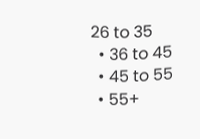26 to 35
  • 36 to 45
  • 45 to 55
  • 55+